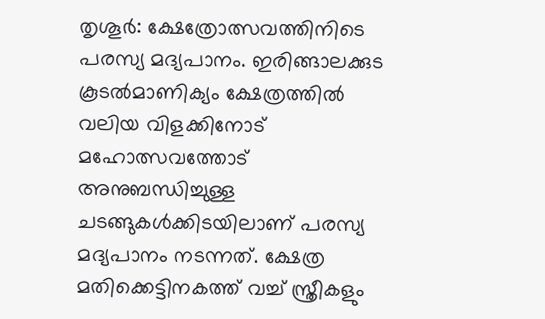തൃശൂർ: ക്ഷേത്രോത്സവത്തിനിടെ പരസ്യ മദ്യപാനം. ഇരിങ്ങാലക്കുട കൂടൽമാണിക്യം ക്ഷേത്രത്തിൽ വലിയ വിളക്കിനോട് മഹോത്സവത്തോട് അനുബന്ധിച്ചുള്ള ചടങ്ങുകൾക്കിടയിലാണ് പരസ്യ മദ്യപാനം നടന്നത്. ക്ഷേത്ര മതിക്കെട്ടിനകത്ത് വച്ച് സ്ത്രീകളും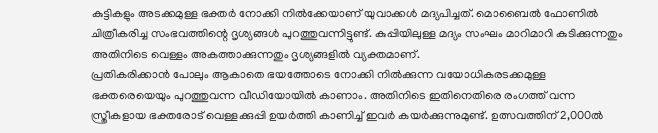കുട്ടികളും അടക്കമുള്ള ഭക്തർ നോക്കി നിൽക്കേയാണ് യുവാക്കൾ മദ്യപിച്ചത്. മൊബൈൽ ഫോണിൽ ചിത്രീകരിച്ച സംഭവത്തിന്റെ ദൃശ്യങ്ങൾ പുറത്തുവന്നിട്ടുണ്ട്. കുപ്പിയിലുള്ള മദ്യം സംഘം മാറിമാറി കുടിക്കുന്നതും അതിനിടെ വെള്ളം അകത്താക്കുന്നതും ദൃശ്യങ്ങളിൽ വ്യക്തമാണ്.
പ്രതികരിക്കാൻ പോലും ആകാതെ ഭയത്തോടെ നോക്കി നിൽക്കുന്ന വയോധികരടക്കമുള്ള ഭക്തരെയെയും പുറത്തുവന്ന വീഡിയോയിൽ കാണാം. അതിനിടെ ഇതിനെതിരെ രംഗത്ത് വന്ന സ്ത്രീകളായ ഭക്തരോട് വെള്ളക്കുപ്പി ഉയർത്തി കാണിച്ച് ഇവർ കയർക്കുന്നുമുണ്ട്. ഉത്സവത്തിന് 2,000ൽ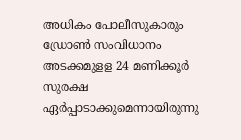അധികം പോലീസുകാരും ഡ്രോൺ സംവിധാനം അടക്കമുളള 24 മണിക്കൂർ സുരക്ഷ ഏർപ്പാടാക്കുമെന്നായിരുന്നു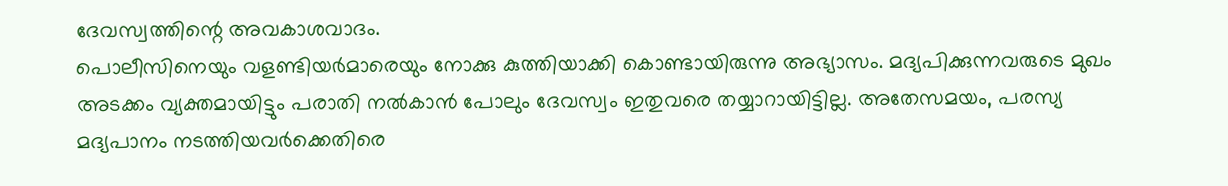ദേവസ്വത്തിന്റെ അവകാശവാദം.
പൊലീസിനെയും വളണ്ടിയർമാരെയും നോക്കു കുത്തിയാക്കി കൊണ്ടായിരുന്നു അഭ്യാസം. മദ്യപിക്കുന്നവരുടെ മുഖം അടക്കം വ്യക്തമായിട്ടും പരാതി നൽകാൻ പോലും ദേവസ്വം ഇതുവരെ തയ്യാറായിട്ടില്ല. അതേസമയം, പരസ്യ മദ്യപാനം നടത്തിയവർക്കെതിരെ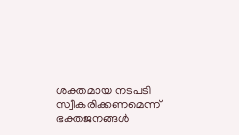ശക്തമായ നടപടി സ്വീകരിക്കണമെന്ന് ഭക്തജനങ്ങൾ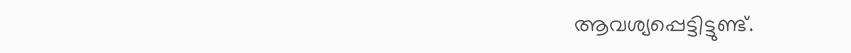ആവശ്യപ്പെട്ടിട്ടുണ്ട്.